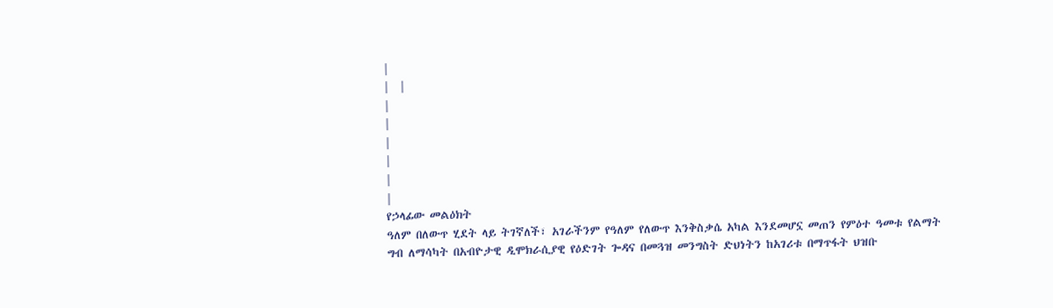|
|  |
|
|
|
|
|
|
የኃላፊው መልዕክት
ዓለም በለውጥ ሂደት ላይ ትገኛለች፣ አገራችንም የዓለም የለውጥ እንቅስቃሴ አካል እንደመሆኗ መጠን የምዕተ ዓመቱ የልማት ግብ ለማሳካት በአብዮታዊ ዲሞክራሲያዊ የዕድገት ጐዳና በመጓዝ መንግስት ድህነትን ከአገሪቱ በማጥፋት ህዝቡ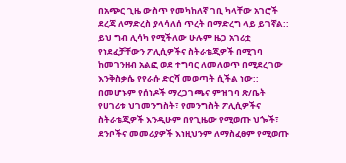በአጭር ጊዜ ውስጥ የመካከለኛ ገቢ ካላቸው አገሮች ደረጃ ለማድረስ ያላሳለሰ ጥረት በማድረግ ላይ ይገኛል:: ይህ ግብ ሊሳካ የሚችለው ሁሉም ዜጋ አገሪቷ የነደፈቻቸውን ፖሊሲዎችና ስትራቴጂዎች በሚገባ ከመገንዘብ አልፎ ወደ ተግባር ለመለወጥ በሚደረገው እንቅስቃሴ የየራሱ ድርሻ መወጣት ሲችል ነው::
በመሆኑም የሰነዶች ማረጋገጫና ምዝገባ ጽ/ቤት የሀገሪቱ ህገመንግስት፣ የመንግስት ፖሊሲዎችና ስትራቴጂዎች እንዲሁም በየጊዜው የሚወጡ ህጐች፣ ደንቦችና መመሪያዎች እነዚህንም ለማስፈፀም የሚወጡ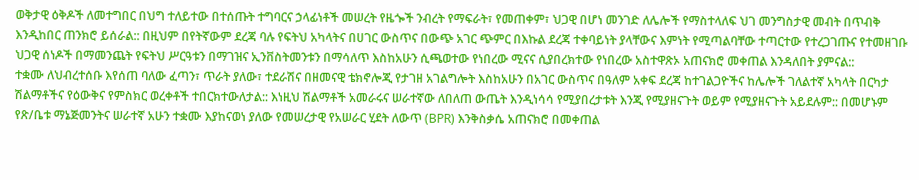ወቅታዊ ዕቅዶች ለመተግበር በህግ ተለይተው በተሰጡት ተግባርና ኃላፊነቶች መሠረት የዜጐች ንብረት የማፍራት፣ የመጠቀም፣ ህጋዊ በሆነ መንገድ ለሌሎች የማስተላለፍ ህገ መንግስታዊ መብት በጥብቅ እንዲከበር ጠንክሮ ይሰራል:: በዚህም በየትኛውም ደረጃ ባሉ የፍትህ አካላትና በሀገር ውስጥና በውጭ አገር ጭምር በእኩል ደረጃ ተቀባይነት ያላቸውና እምነት የሚጣልባቸው ተጣርተው የተረጋገጡና የተመዘገቡ ህጋዊ ሰነዶች በማመንጨት የፍትህ ሥርዓቱን በማገዝና ኢንቨስትመንቱን በማሳለጥ እስከአሁን ሲጫወተው የነበረው ሚናና ሲያበረክተው የነበረው አስተዋጽኦ አጠናክሮ መቀጠል እንዳለበት ያምናል::
ተቋሙ ለህብረተሰቡ እየሰጠ ባለው ፈጣን፣ ጥራት ያለው፣ ተደራሽና በዘመናዊ ቴክኖሎጂ የታገዘ አገልግሎት እስከአሁን በአገር ውስጥና በዓለም አቀፍ ደረጃ ከተገልጋዮችና ከሌሎች ገለልተኛ አካላት በርካታ ሽልማቶችና የዕውቅና የምስክር ወረቀቶች ተበርክተውለታል:: እነዚህ ሽልማቶች አመራሩና ሠራተኛው ለበለጠ ውጤት እንዲነሳሳ የሚያበረታቱት እንጂ የሚያዘናጉት ወይም የሚያዘናጉት አይደሉም:: በመሆኑም የጽ/ቤቱ ማኔጅመንትና ሠራተኛ አሁን ተቋሙ እያከናወነ ያለው የመሠረታዊ የአሠራር ሂደት ለውጥ (BPR) እንቅስቃሴ አጠናክሮ በመቀጠል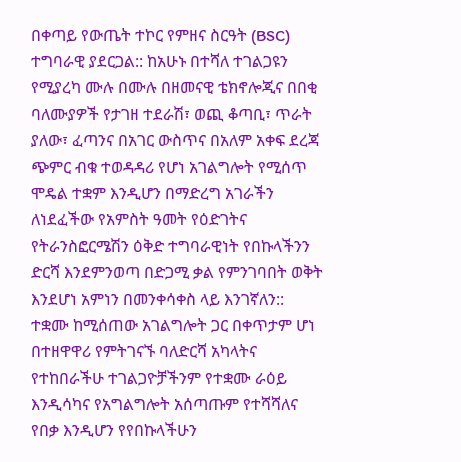በቀጣይ የውጤት ተኮር የምዘና ስርዓት (BSC) ተግባራዊ ያደርጋል:: ከአሁኑ በተሻለ ተገልጋዩን የሚያረካ ሙሉ በሙሉ በዘመናዊ ቴክኖሎጂና በበቂ ባለሙያዎች የታገዘ ተደራሽ፣ ወጪ ቆጣቢ፣ ጥራት ያለው፣ ፈጣንና በአገር ውስጥና በአለም አቀፍ ደረጃ ጭምር ብቁ ተወዳዳሪ የሆነ አገልግሎት የሚሰጥ ሞዴል ተቋም እንዲሆን በማድረግ አገራችን ለነደፈችው የአምስት ዓመት የዕድገትና የትራንስፎርሜሽን ዕቅድ ተግባራዊነት የበኩላችንን ድርሻ እንደምንወጣ በድጋሚ ቃል የምንገባበት ወቅት እንደሆነ አምነን በመንቀሳቀስ ላይ እንገኛለን::
ተቋሙ ከሚሰጠው አገልግሎት ጋር በቀጥታም ሆነ በተዘዋዋሪ የምትገናኙ ባለድርሻ አካላትና የተከበራችሁ ተገልጋዮቻችንም የተቋሙ ራዕይ እንዲሳካና የአግልግሎት አሰጣጡም የተሻሻለና የበቃ እንዲሆን የየበኩላችሁን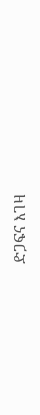ድጋፍና እገዛ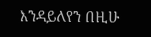እንዳይለየን በዚሁ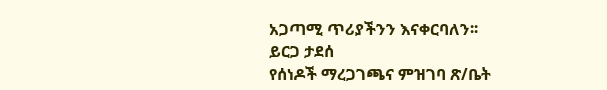አጋጣሚ ጥሪያችንን እናቀርባለን፡፡
ይርጋ ታደሰ
የሰነዶች ማረጋገጫና ምዝገባ ጽ/ቤት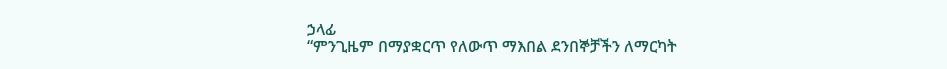ኃላፊ
“ምንጊዜም በማያቋርጥ የለውጥ ማእበል ደንበኞቻችን ለማርካት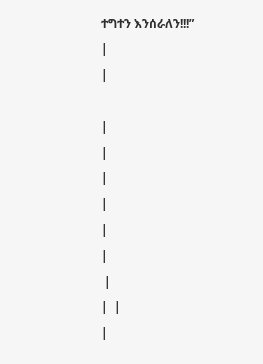ተግተን እንሰራለን!!!”
|
|

|
|
|
|
|
|
 |
|  |
|